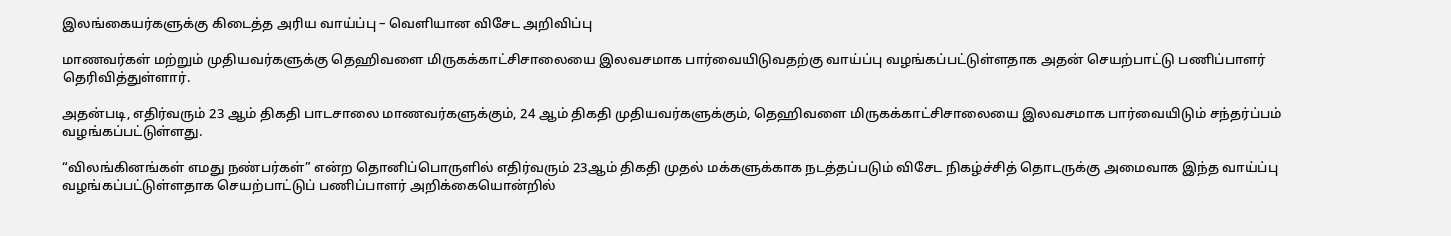இலங்கையர்களுக்கு கிடைத்த அரிய வாய்ப்பு – வெளியான விசேட அறிவிப்பு

மாணவர்கள் மற்றும் முதியவர்களுக்கு தெஹிவளை மிருகக்காட்சிசாலையை இலவசமாக பார்வையிடுவதற்கு வாய்ப்பு வழங்கப்பட்டுள்ளதாக அதன் செயற்பாட்டு பணிப்பாளர் தெரிவித்துள்ளார்.

அதன்படி, எதிர்வரும் 23 ஆம் திகதி பாடசாலை மாணவர்களுக்கும், 24 ஆம் திகதி முதியவர்களுக்கும், தெஹிவளை மிருகக்காட்சிசாலையை இலவசமாக பார்வையிடும் சந்தர்ப்பம் வழங்கப்பட்டுள்ளது.

“விலங்கினங்கள் எமது நண்பர்கள்” என்ற தொனிப்பொருளில் எதிர்வரும் 23ஆம் திகதி முதல் மக்களுக்காக நடத்தப்படும் விசேட நிகழ்ச்சித் தொடருக்கு அமைவாக இந்த வாய்ப்பு வழங்கப்பட்டுள்ளதாக செயற்பாட்டுப் பணிப்பாளர் அறிக்கையொன்றில்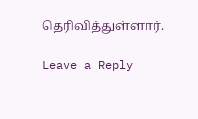தெரிவித்துள்ளார்.

Leave a Reply